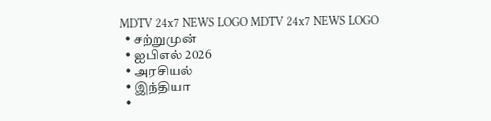MDTV 24x7 NEWS LOGO MDTV 24x7 NEWS LOGO
  • சற்றுமுன்
  • ஐபிஎல் 2026
  • அரசியல்
  • இந்தியா
  •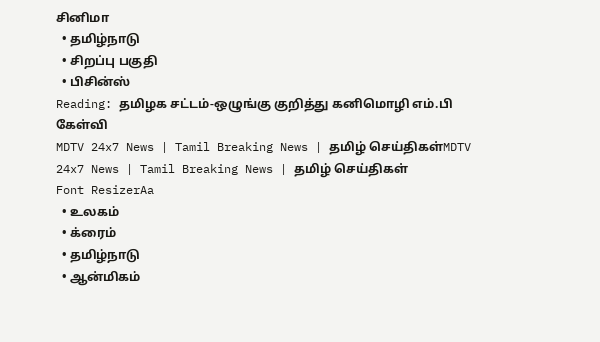சினிமா
  • தமிழ்நாடு
  • சிறப்பு பகுதி
  • பிசின்ஸ்
Reading: தமிழக சட்டம்-ஒழுங்கு குறித்து கனிமொழி எம்.பி கேள்வி
MDTV 24x7 News | Tamil Breaking News | தமிழ் செய்திகள்MDTV 24x7 News | Tamil Breaking News | தமிழ் செய்திகள்
Font ResizerAa
  • உலகம்
  • க்ரைம்
  • தமிழ்நாடு
  • ஆன்மிகம்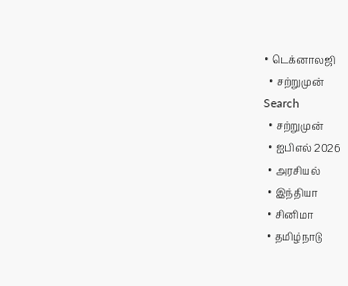• டெக்னாலஜி
  • சற்றுமுன்
Search
  • சற்றுமுன்
  • ஐபிஎல் 2026
  • அரசியல்
  • இந்தியா
  • சினிமா
  • தமிழ்நாடு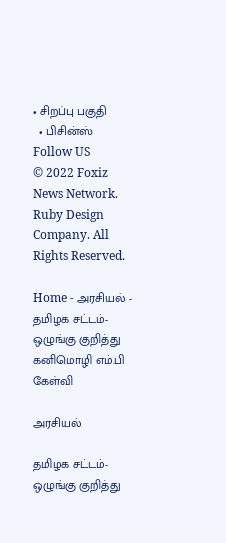• சிறப்பு பகுதி
  • பிசின்ஸ்
Follow US
© 2022 Foxiz News Network. Ruby Design Company. All Rights Reserved.

Home - அரசியல் - தமிழக சட்டம்-ஒழுங்கு குறித்து கனிமொழி எம்.பி கேள்வி

அரசியல்

தமிழக சட்டம்-ஒழுங்கு குறித்து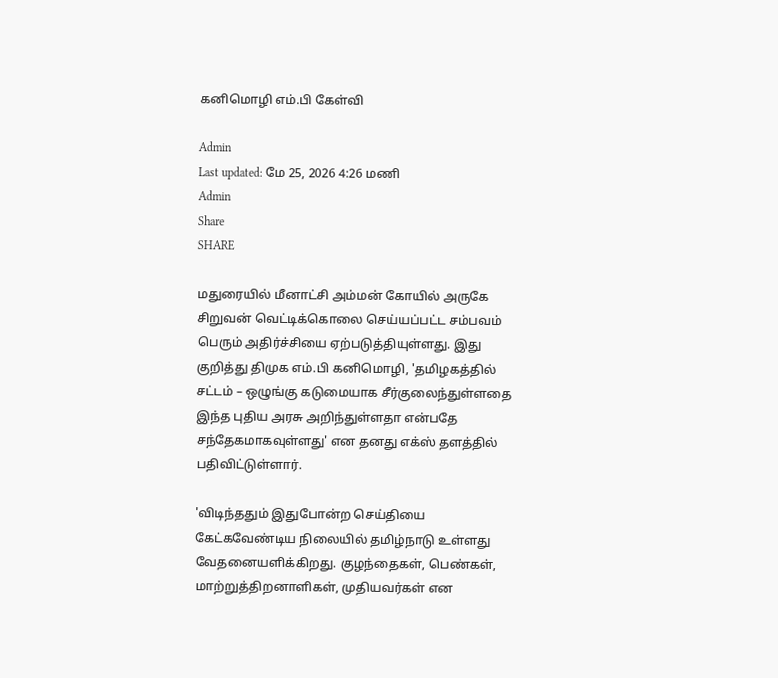கனிமொழி எம்.பி கேள்வி

Admin
Last updated: மே 25, 2026 4:26 மணி
Admin
Share
SHARE

மதுரையில் மீனாட்சி அம்மன் கோயில் அருகே சிறுவன் வெட்டிக்கொலை செய்யப்பட்ட சம்பவம் பெரும் அதிர்ச்சியை ஏற்படுத்தியுள்ளது. இது குறித்து திமுக எம்.பி கனிமொழி, 'தமிழகத்தில் சட்டம் – ஒழுங்கு கடுமையாக சீர்குலைந்துள்ளதை இந்த புதிய அரசு அறிந்துள்ளதா என்பதே சந்தேகமாகவுள்ளது' என தனது எக்ஸ் தளத்தில் பதிவிட்டுள்ளார்.

'விடிந்ததும் இதுபோன்ற செய்தியை கேட்கவேண்டிய நிலையில் தமிழ்நாடு உள்ளது வேதனையளிக்கிறது. குழந்தைகள், பெண்கள், மாற்றுத்திறனாளிகள், முதியவர்கள் என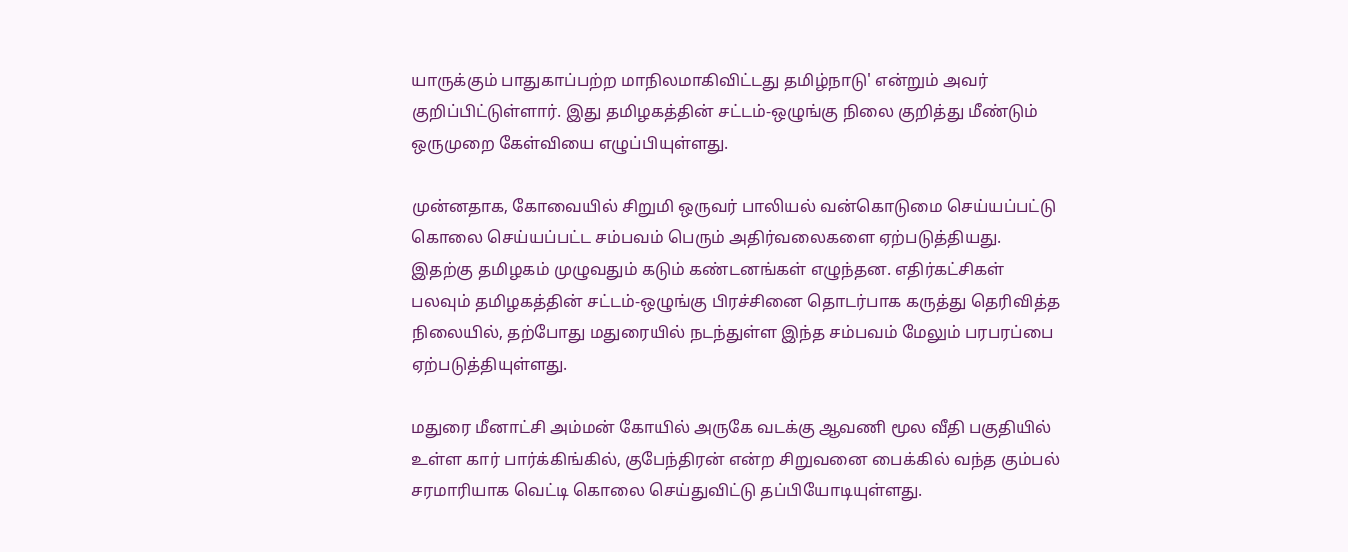யாருக்கும் பாதுகாப்பற்ற மாநிலமாகிவிட்டது தமிழ்நாடு' என்றும் அவர் குறிப்பிட்டுள்ளார். இது தமிழகத்தின் சட்டம்-ஒழுங்கு நிலை குறித்து மீண்டும் ஒருமுறை கேள்வியை எழுப்பியுள்ளது.

முன்னதாக, கோவையில் சிறுமி ஒருவர் பாலியல் வன்கொடுமை செய்யப்பட்டு கொலை செய்யப்பட்ட சம்பவம் பெரும் அதிர்வலைகளை ஏற்படுத்தியது. இதற்கு தமிழகம் முழுவதும் கடும் கண்டனங்கள் எழுந்தன. எதிர்கட்சிகள் பலவும் தமிழகத்தின் சட்டம்-ஒழுங்கு பிரச்சினை தொடர்பாக கருத்து தெரிவித்த நிலையில், தற்போது மதுரையில் நடந்துள்ள இந்த சம்பவம் மேலும் பரபரப்பை ஏற்படுத்தியுள்ளது.

மதுரை மீனாட்சி அம்மன் கோயில் அருகே வடக்கு ஆவணி மூல வீதி பகுதியில் உள்ள கார் பார்க்கிங்கில், குபேந்திரன் என்ற சிறுவனை பைக்கில் வந்த கும்பல் சரமாரியாக வெட்டி கொலை செய்துவிட்டு தப்பியோடியுள்ளது.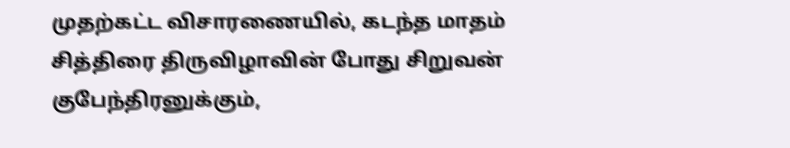முதற்கட்ட விசாரணையில், கடந்த மாதம் சித்திரை திருவிழாவின் போது சிறுவன் குபேந்திரனுக்கும்,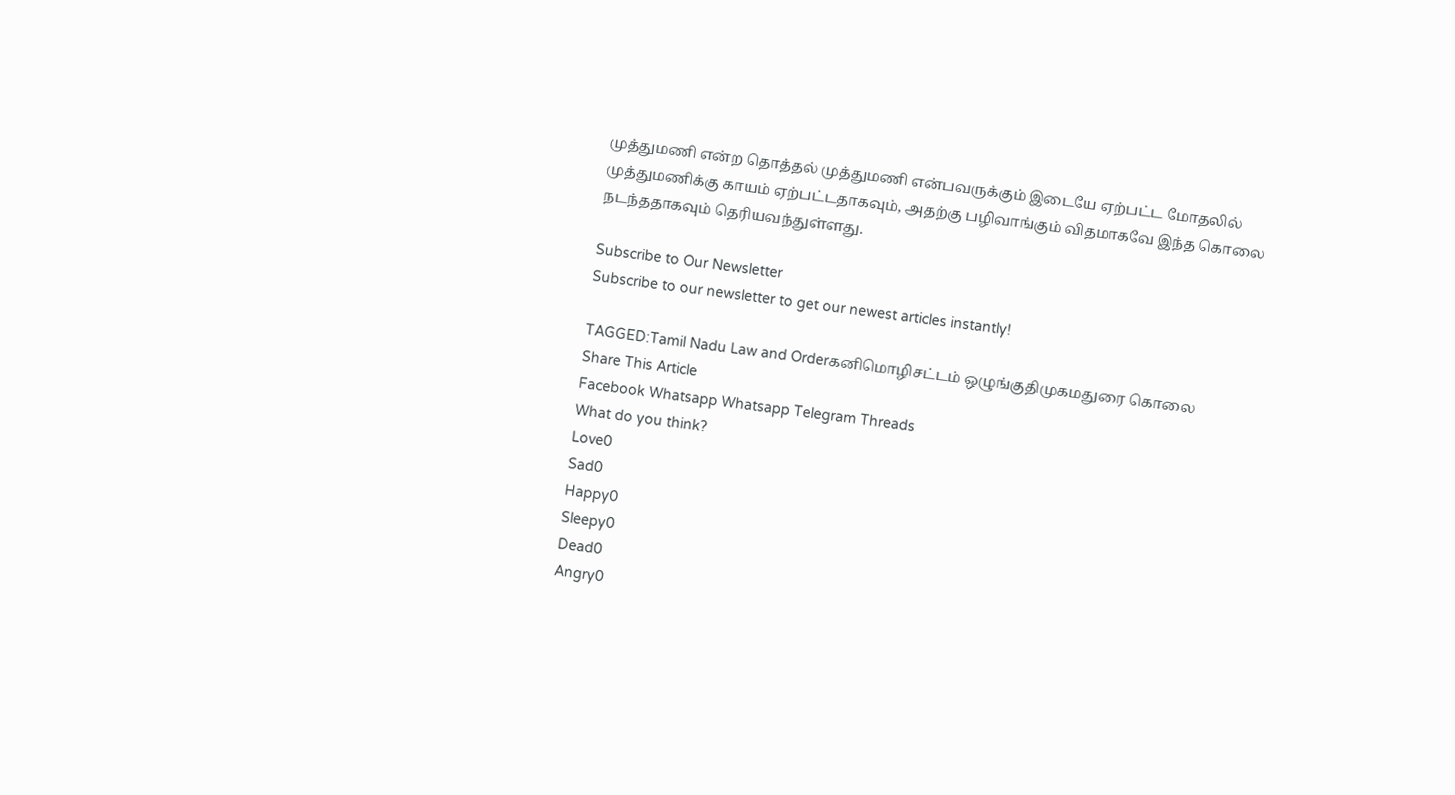முத்துமணி என்ற தொத்தல் முத்துமணி என்பவருக்கும் இடையே ஏற்பட்ட மோதலில் முத்துமணிக்கு காயம் ஏற்பட்டதாகவும், அதற்கு பழிவாங்கும் விதமாகவே இந்த கொலை நடந்ததாகவும் தெரியவந்துள்ளது.

Subscribe to Our Newsletter
Subscribe to our newsletter to get our newest articles instantly!

TAGGED:Tamil Nadu Law and Orderகனிமொழிசட்டம் ஒழுங்குதிமுகமதுரை கொலை
Share This Article
Facebook Whatsapp Whatsapp Telegram Threads
What do you think?
Love0
Sad0
Happy0
Sleepy0
Dead0
Angry0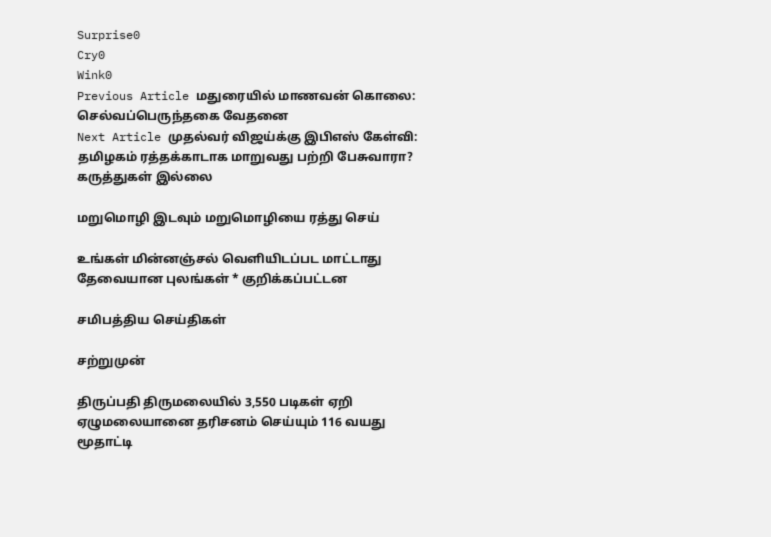Surprise0
Cry0
Wink0
Previous Article மதுரையில் மாணவன் கொலை: செல்வப்பெருந்தகை வேதனை
Next Article முதல்வர் விஜய்க்கு இபிஎஸ் கேள்வி: தமிழகம் ரத்தக்காடாக மாறுவது பற்றி பேசுவாரா?
கருத்துகள் இல்லை

மறுமொழி இடவும் மறுமொழியை ரத்து செய்

உங்கள் மின்னஞ்சல் வெளியிடப்பட மாட்டாது தேவையான புலங்கள் * குறிக்கப்பட்டன

சமிபத்திய செய்திகள்

சற்றுமுன்

திருப்பதி திருமலையில் 3,550 படிகள் ஏறி ஏழுமலையானை தரிசனம் செய்யும் 116 வயது மூதாட்டி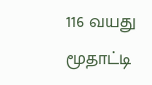116 வயது மூதாட்டி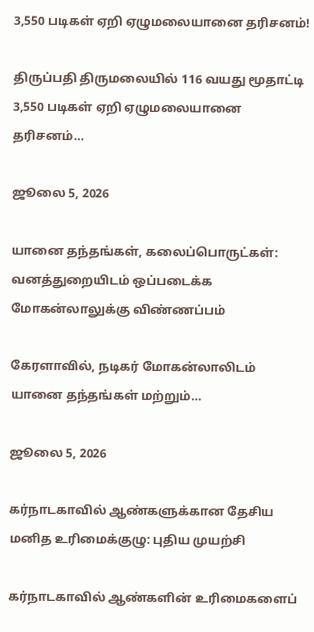3,550 படிகள் ஏறி ஏழுமலையானை தரிசனம்!

திருப்பதி திருமலையில் 116 வயது மூதாட்டி 3,550 படிகள் ஏறி ஏழுமலையானை தரிசனம்…

ஜூலை 5, 2026

யானை தந்தங்கள், கலைப்பொருட்கள்: வனத்துறையிடம் ஒப்படைக்க மோகன்லாலுக்கு விண்ணப்பம்

கேரளாவில், நடிகர் மோகன்லாலிடம் யானை தந்தங்கள் மற்றும்…

ஜூலை 5, 2026

கர்நாடகாவில் ஆண்களுக்கான தேசிய மனித உரிமைக்குழு: புதிய முயற்சி

கர்நாடகாவில் ஆண்களின் உரிமைகளைப்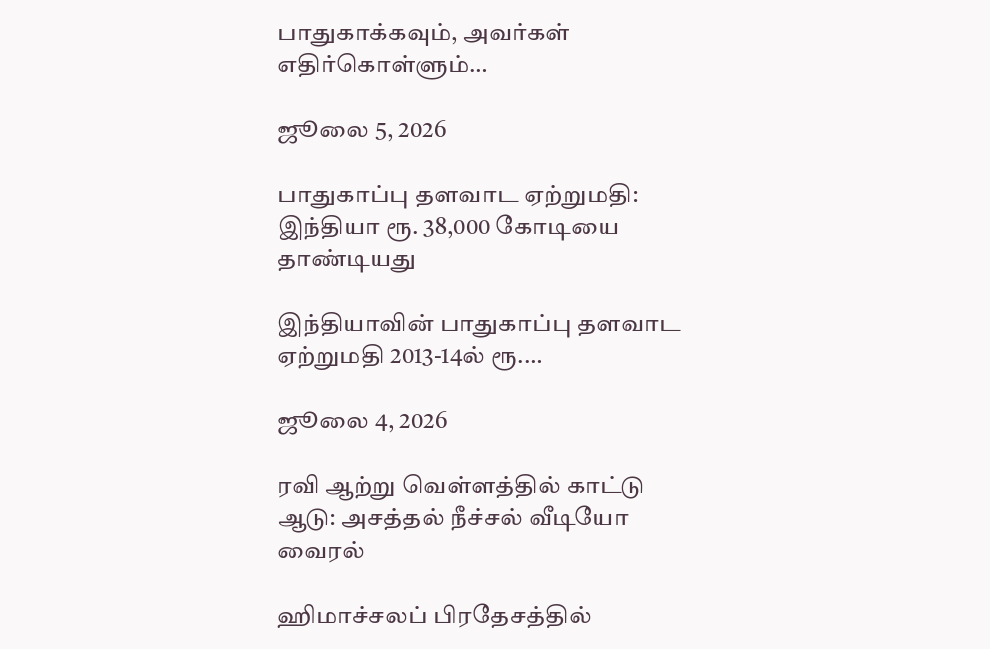பாதுகாக்கவும், அவர்கள் எதிர்கொள்ளும்…

ஜூலை 5, 2026

பாதுகாப்பு தளவாட ஏற்றுமதி: இந்தியா ரூ. 38,000 கோடியை தாண்டியது

இந்தியாவின் பாதுகாப்பு தளவாட ஏற்றுமதி 2013-14ல் ரூ.…

ஜூலை 4, 2026

ரவி ஆற்று வெள்ளத்தில் காட்டு ஆடு: அசத்தல் நீச்சல் வீடியோ வைரல்

ஹிமாச்சலப் பிரதேசத்தில்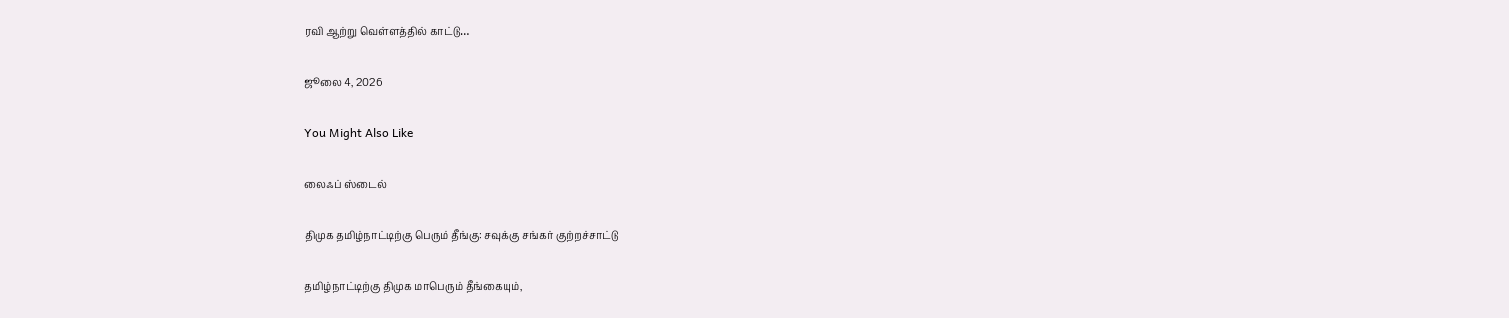ரவி ஆற்று வெள்ளத்தில் காட்டு…

ஜூலை 4, 2026

You Might Also Like

லைஃப் ஸ்டைல்

திமுக தமிழ்நாட்டிற்கு பெரும் தீங்கு: சவுக்கு சங்கர் குற்றச்சாட்டு

தமிழ்நாட்டிற்கு திமுக மாபெரும் தீங்கையும்,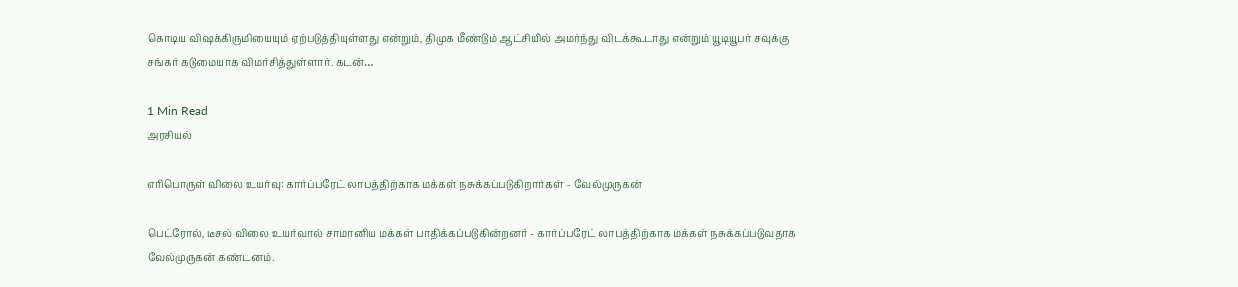கொடிய விஷக்கிருமியையும் ஏற்படுத்தியுள்ளது என்றும், திமுக மீண்டும் ஆட்சியில் அமர்ந்து விடக்கூடாது என்றும் யூடியூபர் சவுக்கு சங்கர் கடுமையாக விமர்சித்துள்ளார். கடன்…

1 Min Read
அரசியல்

எரிபொருள் விலை உயர்வு: கார்ப்பரேட் லாபத்திற்காக மக்கள் நசுக்கப்படுகிறார்கள் – வேல்முருகன்

பெட்ரோல், டீசல் விலை உயர்வால் சாமானிய மக்கள் பாதிக்கப்படுகின்றனர் - கார்ப்பரேட் லாபத்திற்காக மக்கள் நசுக்கப்படுவதாக வேல்முருகன் கண்டனம்.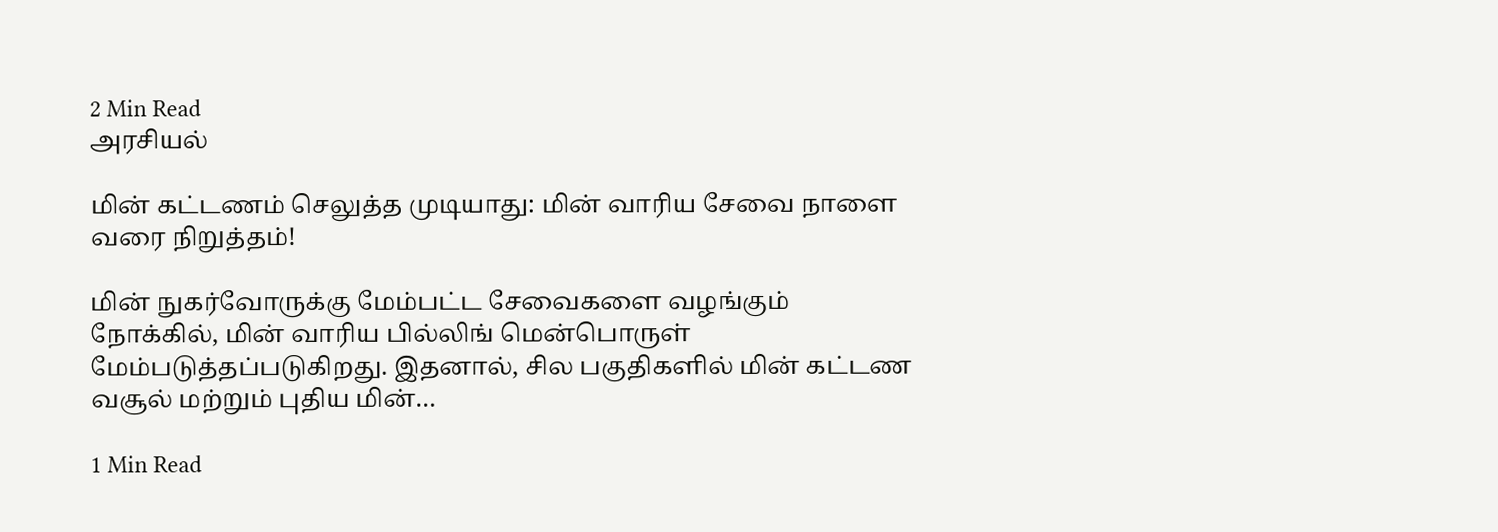2 Min Read
அரசியல்

மின் கட்டணம் செலுத்த முடியாது: மின் வாரிய சேவை நாளை வரை நிறுத்தம்!

மின் நுகர்வோருக்கு மேம்பட்ட சேவைகளை வழங்கும் நோக்கில், மின் வாரிய பில்லிங் மென்பொருள் மேம்படுத்தப்படுகிறது. இதனால், சில பகுதிகளில் மின் கட்டண வசூல் மற்றும் புதிய மின்…

1 Min Read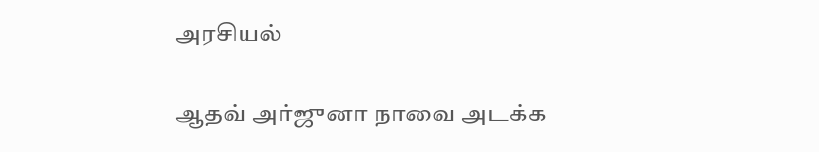அரசியல்

ஆதவ் அர்ஜுனா நாவை அடக்க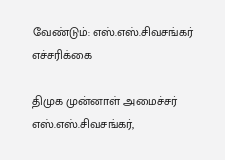வேண்டும்: எஸ்.எஸ்.சிவசங்கர் எச்சரிக்கை

திமுக முன்னாள் அமைச்சர் எஸ்.எஸ்.சிவசங்கர்,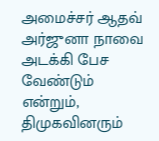அமைச்சர் ஆதவ் அர்ஜுனா நாவை அடக்கி பேச வேண்டும் என்றும், திமுகவினரும்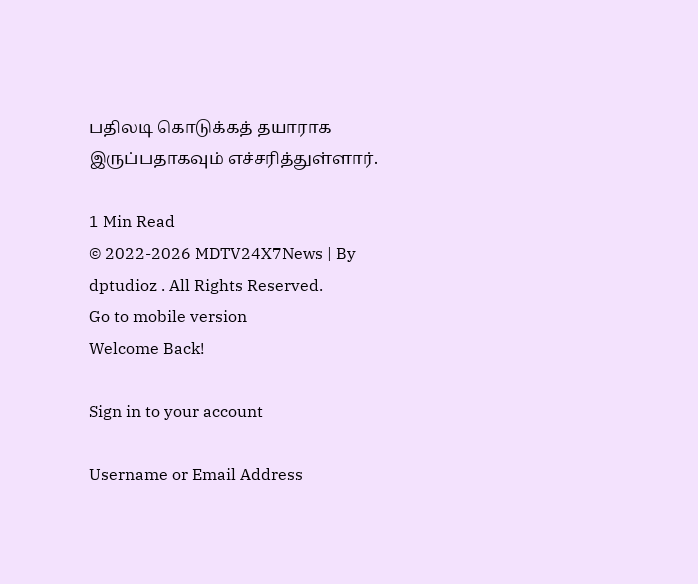பதிலடி கொடுக்கத் தயாராக இருப்பதாகவும் எச்சரித்துள்ளார்.

1 Min Read
© 2022-2026 MDTV24X7News | By dptudioz . All Rights Reserved.
Go to mobile version
Welcome Back!

Sign in to your account

Username or Email Address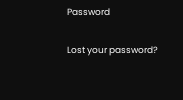Password

Lost your password?